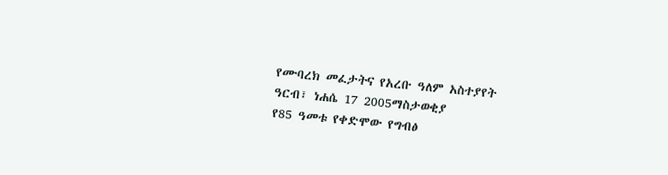የሙባረክ መፈታትና የአረቡ ዓለም አስተያየት
ዓርብ፣ ነሐሴ 17 2005ማስታወቂያ
የ85 ዓመቱ የቀድሞው የግብፅ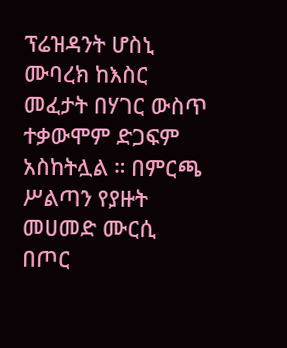ፕሬዝዳንት ሆስኒ ሙባረክ ከእስር መፈታት በሃገር ውስጥ ተቃውሞም ድጋፍም አስከትሏል ። በምርጫ ሥልጣን የያዙት መሀመድ ሙርሲ በጦር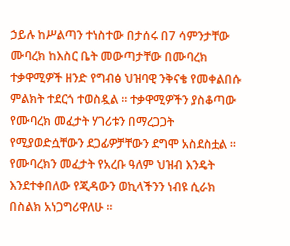ኃይሉ ከሥልጣን ተነስተው በታሰሩ በ7 ሳምንታቸው ሙባረክ ከእስር ቤት መውጣታቸው በሙባረክ ተቃዋሚዎች ዘንድ የግብፅ ህዝባዊ ንቅናቄ የመቀልበሱ ምልክት ተደርጎ ተወስዷል ። ተቃዋሚዎችን ያስቆጣው የሙባረክ መፈታት ሃገሪቱን በማረጋጋት የሚያወድሷቸውን ደጋፊዎቻቸውን ደግሞ አስደስቷል ። የሙባረክን መፈታት የአረቡ ዓለም ህዝብ እንዴት እንደተቀበለው የጂዳውን ወኪላችንን ነብዩ ሲራክ በስልክ አነጋግሪዋለሁ ።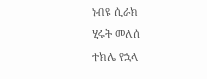ነብዩ ሲራክ
ሂሩት መለሰ
ተክሌ የኋላ